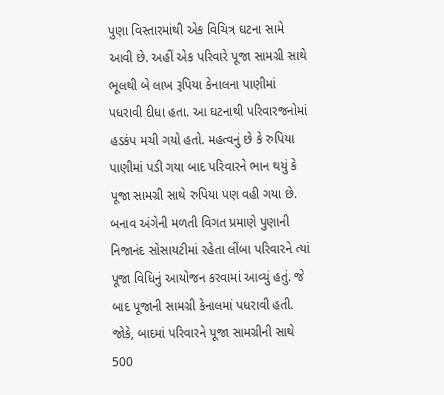પુણા વિસ્તારમાંથી એક વિચિત્ર ઘટના સામે આવી છે. અહીં એક પરિવારે પૂજા સામગ્રી સાથે ભૂલથી બે લાખ રૂપિયા કેનાલના પાણીમાં પધરાવી દીધા હતા. આ ઘટનાથી પરિવારજનોમાં હડકંપ મચી ગયો હતો. મહત્વનું છે કે રુપિયા પાણીમાં પડી ગયા બાદ પરિવારને ભાન થયું કે પૂજા સામગ્રી સાથે રુપિયા પણ વહી ગયા છે. બનાવ અંગેની મળતી વિગત પ્રમાણે પુણાની નિજાનંદ સોસાયટીમાં રહેતા લીંબા પરિવારને ત્યાં પૂજા વિધિનું આયોજન કરવામાં આવ્યું હતું. જે બાદ પૂજાની સામગ્રી કેનાલમાં પધરાવી હતી. જોકે, બાદમાં પરિવારને પૂજા સામગ્રીની સાથે 500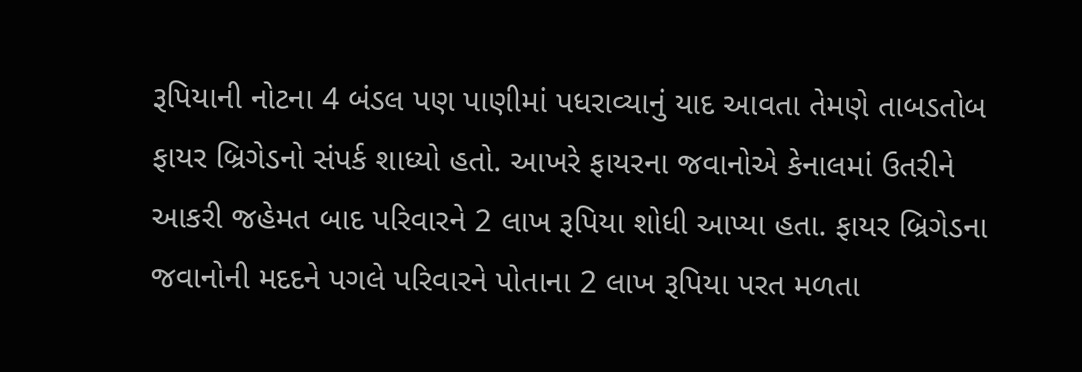રૂપિયાની નોટના 4 બંડલ પણ પાણીમાં પધરાવ્યાનું યાદ આવતા તેમણે તાબડતોબ ફાયર બ્રિગેડનો સંપર્ક શાધ્યો હતો. આખરે ફાયરના જવાનોએ કેનાલમાં ઉતરીને આકરી જહેમત બાદ પરિવારને 2 લાખ રૂપિયા શોધી આપ્યા હતા. ફાયર બ્રિગેડના જવાનોની મદદને પગલે પરિવારને પોતાના 2 લાખ રૂપિયા પરત મળતા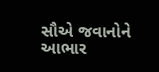સૌએ જવાનોને આભાર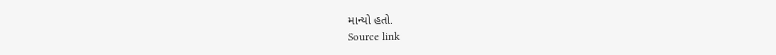માન્યો હતો.
Source link